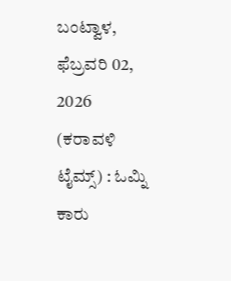ಬಂಟ್ವಾಳ, ಫೆಬ್ರವರಿ 02, 2026 (ಕರಾವಳಿ ಟೈಮ್ಸ್) : ಓಮ್ನಿ ಕಾರು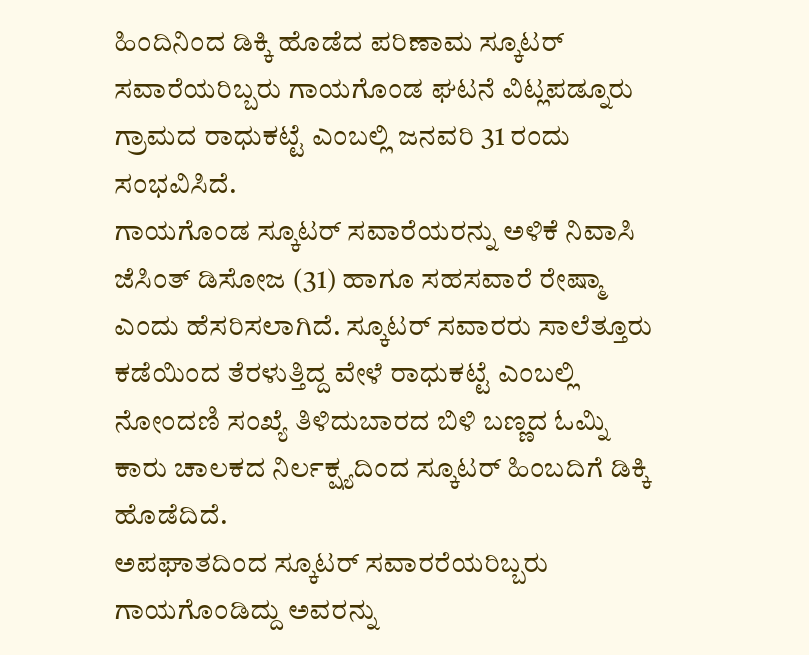ಹಿಂದಿನಿಂದ ಡಿಕ್ಕಿ ಹೊಡೆದ ಪರಿಣಾಮ ಸ್ಕೂಟರ್ ಸವಾರೆಯರಿಬ್ಬರು ಗಾಯಗೊಂಡ ಘಟನೆ ವಿಟ್ಲಪಡ್ನೂರು ಗ್ರಾಮದ ರಾಧುಕಟ್ಟೆ ಎಂಬಲ್ಲಿ ಜನವರಿ 31 ರಂದು ಸಂಭವಿಸಿದೆ.
ಗಾಯಗೊಂಡ ಸ್ಕೂಟರ್ ಸವಾರೆಯರನ್ನು ಅಳಿಕೆ ನಿವಾಸಿ ಜೆಸಿಂತ್ ಡಿಸೋಜ (31) ಹಾಗೂ ಸಹಸವಾರೆ ರೇಷ್ಮಾ ಎಂದು ಹೆಸರಿಸಲಾಗಿದೆ. ಸ್ಕೂಟರ್ ಸವಾರರು ಸಾಲೆತ್ತೂರು ಕಡೆಯಿಂದ ತೆರಳುತ್ತಿದ್ದ ವೇಳೆ ರಾಧುಕಟ್ಟೆ ಎಂಬಲ್ಲಿ ನೋಂದಣಿ ಸಂಖ್ಯೆ ತಿಳಿದುಬಾರದ ಬಿಳಿ ಬಣ್ಣದ ಓಮ್ನಿ ಕಾರು ಚಾಲಕದ ನಿರ್ಲಕ್ಷ್ಯದಿಂದ ಸ್ಕೂಟರ್ ಹಿಂಬದಿಗೆ ಡಿಕ್ಕಿ ಹೊಡೆದಿದೆ.
ಅಪಘಾತದಿಂದ ಸ್ಕೂಟರ್ ಸವಾರರೆಯರಿಬ್ಬರು ಗಾಯಗೊಂಡಿದ್ದು ಅವರನ್ನು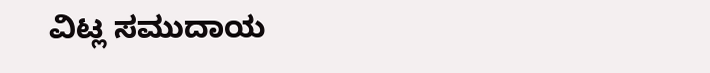ವಿಟ್ಲ ಸಮುದಾಯ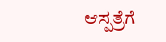ಆಸ್ಪತ್ರೆಗೆ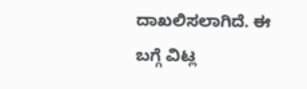ದಾಖಲಿಸಲಾಗಿದೆ. ಈ ಬಗ್ಗೆ ವಿಟ್ಲ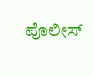ಪೊಲೀಸ್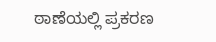ಠಾಣೆಯಲ್ಲಿ ಪ್ರಕರಣ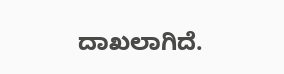ದಾಖಲಾಗಿದೆ.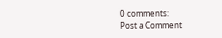0 comments:
Post a Comment